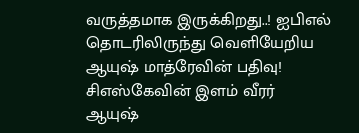வருத்தமாக இருக்கிறது..! ஐபிஎல் தொடரிலிருந்து வெளியேறிய ஆயுஷ் மாத்ரேவின் பதிவு!
சிஎஸ்கேவின் இளம் வீரர் ஆயுஷ்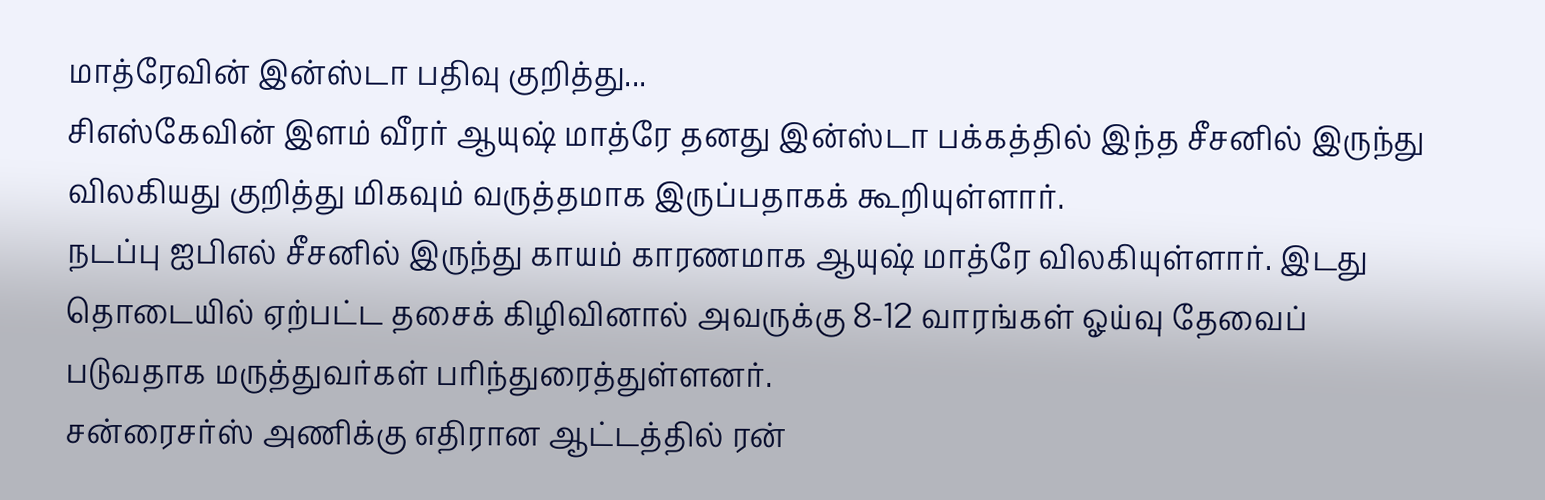மாத்ரேவின் இன்ஸ்டா பதிவு குறித்து...
சிஎஸ்கேவின் இளம் வீரர் ஆயுஷ் மாத்ரே தனது இன்ஸ்டா பக்கத்தில் இந்த சீசனில் இருந்து விலகியது குறித்து மிகவும் வருத்தமாக இருப்பதாகக் கூறியுள்ளார்.
நடப்பு ஐபிஎல் சீசனில் இருந்து காயம் காரணமாக ஆயுஷ் மாத்ரே விலகியுள்ளார். இடது தொடையில் ஏற்பட்ட தசைக் கிழிவினால் அவருக்கு 8-12 வாரங்கள் ஓய்வு தேவைப் படுவதாக மருத்துவர்கள் பரிந்துரைத்துள்ளனர்.
சன்ரைசர்ஸ் அணிக்கு எதிரான ஆட்டத்தில் ரன்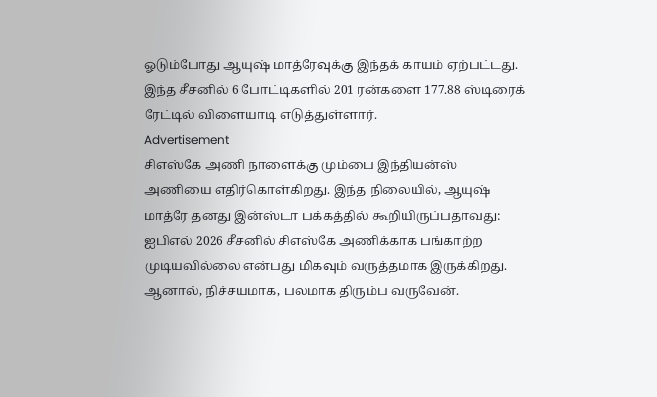ஓடும்போது ஆயுஷ் மாத்ரேவுக்கு இந்தக் காயம் ஏற்பட்டது. இந்த சீசனில் 6 போட்டிகளில் 201 ரன்களை 177.88 ஸ்டிரைக் ரேட்டில் விளையாடி எடுத்துள்ளார்.
Advertisement
சிஎஸ்கே அணி நாளைக்கு மும்பை இந்தியன்ஸ் அணியை எதிர்கொள்கிறது. இந்த நிலையில், ஆயுஷ் மாத்ரே தனது இன்ஸ்டா பக்கத்தில் கூறியிருப்பதாவது:
ஐபிஎல் 2026 சீசனில் சிஎஸ்கே அணிக்காக பங்காற்ற முடியவில்லை என்பது மிகவும் வருத்தமாக இருக்கிறது. ஆனால், நிச்சயமாக, பலமாக திரும்ப வருவேன்.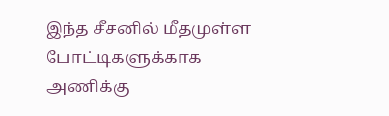இந்த சீசனில் மீதமுள்ள போட்டிகளுக்காக அணிக்கு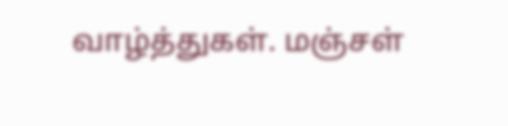வாழ்த்துகள். மஞ்சள்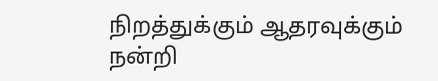நிறத்துக்கும் ஆதரவுக்கும் நன்றி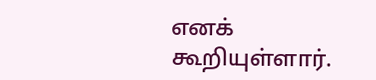எனக் கூறியுள்ளார்.